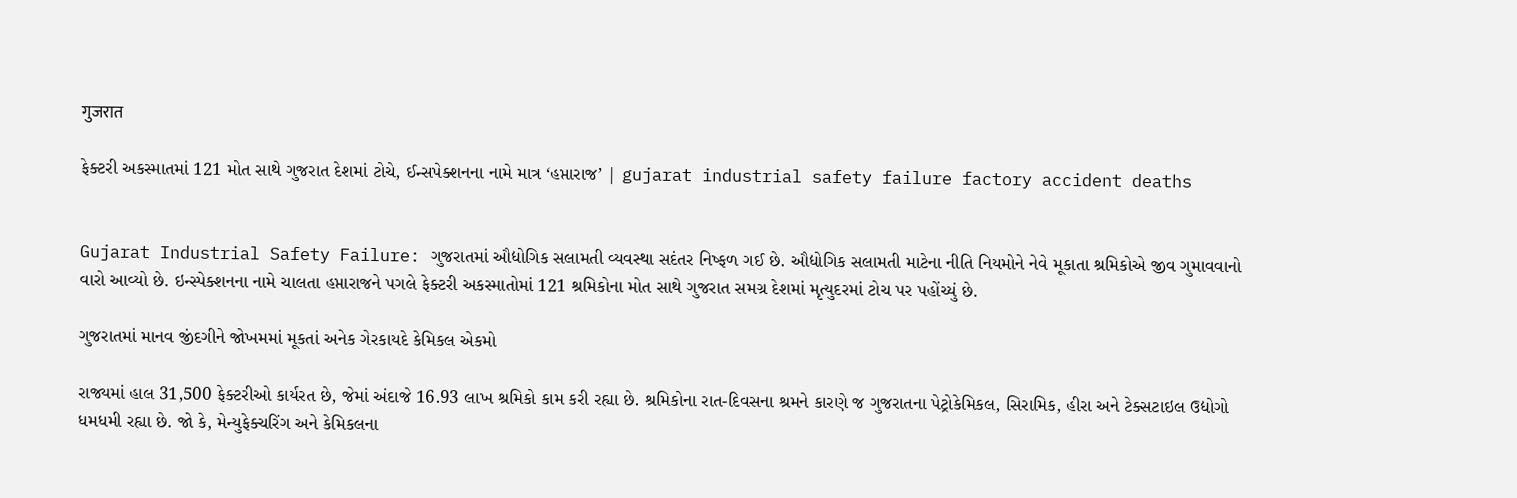गुजरात

ફેક્ટરી અકસ્માતમાં 121 મોત સાથે ગુજરાત દેશમાં ટોચે, ઈન્સપેક્શનના નામે માત્ર ‘હપ્તારાજ’ | gujarat industrial safety failure factory accident deaths


Gujarat Industrial Safety Failure: ગુજરાતમાં ઔદ્યોગિક સલામતી વ્યવસ્થા સદંતર નિષ્ફળ ગઈ છે. ઔદ્યોગિક સલામતી માટેના નીતિ નિયમોને નેવે મૂકાતા શ્રમિકોએ જીવ ગુમાવવાનો વારો આવ્યો છે. ઇન્સ્પેક્શનના નામે ચાલતા હપ્તારાજને પગલે ફેક્ટરી અકસ્માતોમાં 121 શ્રમિકોના મોત સાથે ગુજરાત સમગ્ર દેશમાં મૃત્યુદરમાં ટોચ પર પહોંચ્યું છે.

ગુજરાતમાં માનવ જીંદગીને જોખમમાં મૂકતાં અનેક ગેરકાયદે કેમિકલ એકમો

રાજ્યમાં હાલ 31,500 ફેક્ટરીઓ કાર્યરત છે, જેમાં અંદાજે 16.93 લાખ શ્રમિકો કામ કરી રહ્યા છે. શ્રમિકોના રાત-દિવસના શ્રમને કારણે જ ગુજરાતના પેટ્રોકેમિકલ, સિરામિક, હીરા અને ટેક્સટાઇલ ઉદ્યોગો ધમધમી રહ્યા છે. જો કે, મેન્યુફેક્ચરિંગ અને કેમિકલના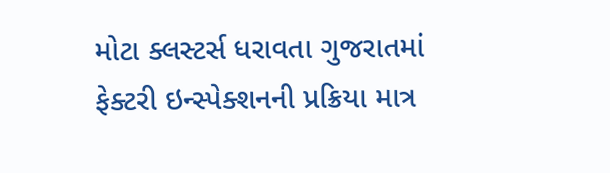મોટા ક્લસ્ટર્સ ધરાવતા ગુજરાતમાં ફેક્ટરી ઇન્સ્પેક્શનની પ્રક્રિયા માત્ર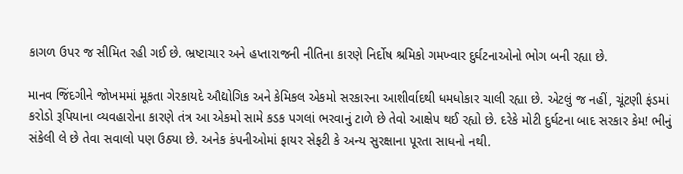કાગળ ઉપર જ સીમિત રહી ગઈ છે. ભ્રષ્ટાચાર અને હપ્તારાજની નીતિના કારણે નિર્દોષ શ્રમિકો ગમખ્વાર દુર્ઘટનાઓનો ભોગ બની રહ્યા છે.

માનવ જિંદગીને જોખમમાં મૂકતા ગેરકાયદે ઔદ્યોગિક અને કેમિકલ એકમો સરકારના આશીર્વાદથી ધમધોકાર ચાલી રહ્યા છે. એટલું જ નહીં, ચૂંટણી ફંડમાં કરોડો રૂપિયાના વ્યવહારોના કારણે તંત્ર આ એકમો સામે કડક પગલાં ભરવાનું ટાળે છે તેવો આક્ષેપ થઈ રહ્યો છે. દરેકે મોટી દુર્ઘટના બાદ સરકાર કેમ! ભીનું સંકેલી લે છે તેવા સવાલો પણ ઉઠ્યા છે. અનેક કંપનીઓમાં ફાયર સેફટી કે અન્ય સુરક્ષાના પૂરતા સાધનો નથી.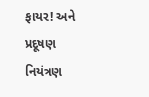ફાયર! અને પ્રદૂષણ નિયંત્રણ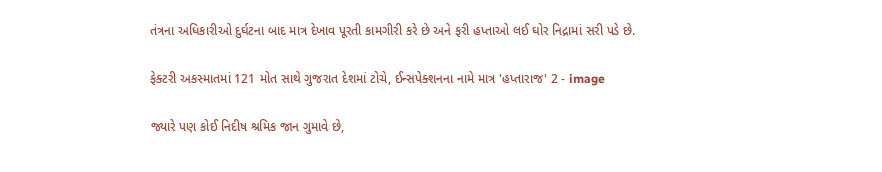તંત્રના અધિકારીઓ દુર્ઘટના બાદ માત્ર દેખાવ પૂરતી કામગીરી કરે છે અને ફરી હપ્તાઓ લઈ ઘોર નિદ્રામાં સરી પડે છે.

ફેક્ટરી અકસ્માતમાં 121 મોત સાથે ગુજરાત દેશમાં ટોચે, ઈન્સપેક્શનના નામે માત્ર 'હપ્તારાજ' 2 - image

જ્યારે પણ કોઈ નિદીષ શ્રમિક જાન ગુમાવે છે,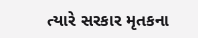ત્યારે સરકાર મૃતકના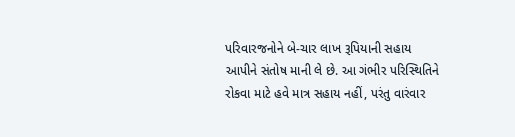પરિવારજનોને બે-ચાર લાખ રૂપિયાની સહાય આપીને સંતોષ માની લે છે. આ ગંભીર પરિસ્થિતિને રોકવા માટે હવે માત્ર સહાય નહીં, પરંતુ વારંવાર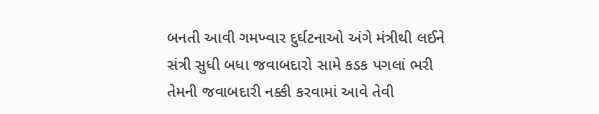બનતી આવી ગમખ્વાર દુર્ઘટનાઓ અંગે મંત્રીથી લઈને સંત્રી સુધી બધા જવાબદારો સામે કડક પગલાં ભરી તેમની જવાબદારી નક્કી કરવામાં આવે તેવી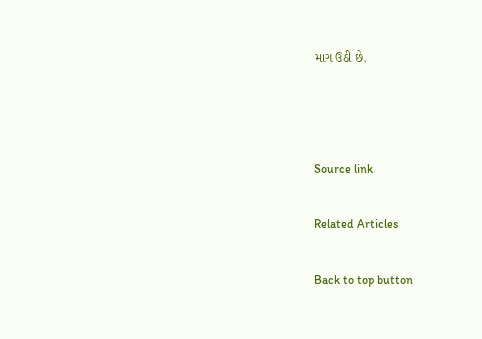માગ ઉઠી છે.



Source link

Related Articles

Back to top button